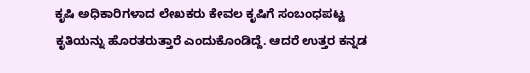ಕೃಷಿ ಅಧಿಕಾರಿಗಳಾದ ಲೇಖಕರು ಕೇವಲ ಕೃಷಿಗೆ ಸಂಬಂಧಪಟ್ಟ ಕೃತಿಯನ್ನು ಹೊರತರುತ್ತಾರೆ ಎಂದುಕೊಂಡಿದ್ದೆ. ಆದರೆ ಉತ್ತರ ಕನ್ನಡ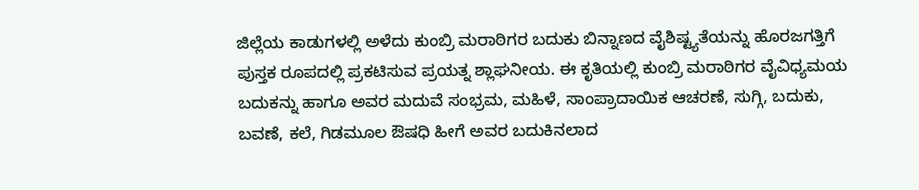ಜಿಲ್ಲೆಯ ಕಾಡುಗಳಲ್ಲಿ ಅಳೆದು ಕುಂಬ್ರಿ ಮರಾಠಿಗರ ಬದುಕು ಬಿನ್ನಾಣದ ವೈಶಿಷ್ಟ್ಯತೆಯನ್ನು ಹೊರಜಗತ್ತಿಗೆ ಪುಸ್ತಕ ರೂಪದಲ್ಲಿ ಪ್ರಕಟಿಸುವ ಪ್ರಯತ್ನ ಶ್ಲಾಘನೀಯ. ಈ ಕೃತಿಯಲ್ಲಿ ಕುಂಬ್ರಿ ಮರಾಠಿಗರ ವೈವಿಧ್ಯಮಯ ಬದುಕನ್ನು ಹಾಗೂ ಅವರ ಮದುವೆ ಸಂಭ್ರಮ, ಮಹಿಳೆ, ಸಾಂಪ್ರಾದಾಯಿಕ ಆಚರಣೆ, ಸುಗ್ಗಿ, ಬದುಕು, ಬವಣೆ, ಕಲೆ, ಗಿಡಮೂಲ ಔಷಧಿ ಹೀಗೆ ಅವರ ಬದುಕಿನಲಾದ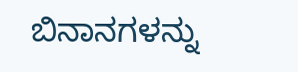ಬಿನಾನಗಳನ್ನು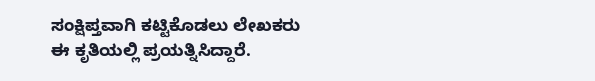ಸಂಕ್ಷಿಪ್ತವಾಗಿ ಕಟ್ಟಿಕೊಡಲು ಲೇಖಕರು ಈ ಕೃತಿಯಲ್ಲಿ ಪ್ರಯತ್ನಿಸಿದ್ದಾರೆ.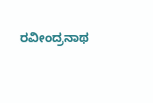ರವೀಂದ್ರನಾಥ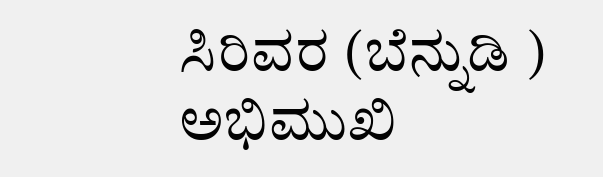ಸಿರಿವರ (ಬೆನ್ನುಡಿ )
ಅಭಿಮುಖಿ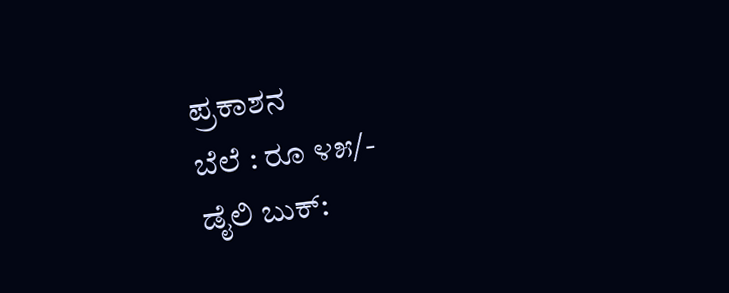ಪ್ರಕಾಶನ
ಬೆಲೆ : ರೂ ೪೫/-
ಡೈಲಿ ಬುಕ್: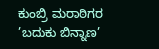ಕುಂಬ್ರಿ ಮರಾಠಿಗರ ’ಬದುಕು ಬಿನ್ನಾಣ’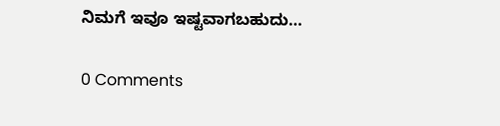ನಿಮಗೆ ಇವೂ ಇಷ್ಟವಾಗಬಹುದು…

0 Comments